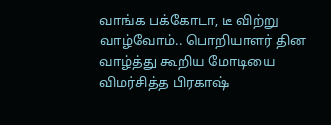வாங்க பக்கோடா, டீ விற்று வாழ்வோம்.. பொறியாளர் தின வாழ்த்து கூறிய மோடியை விமர்சித்த பிரகாஷ்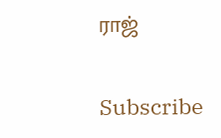ராஜ்

Subscribe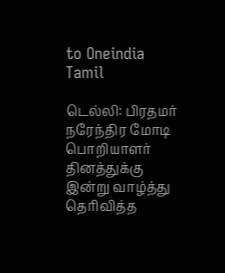to Oneindia Tamil

டெல்லி: பிரதமர் நரேந்திர மோடி பொறியாளர் தினத்துக்கு இன்று வாழ்த்து தெரிவித்த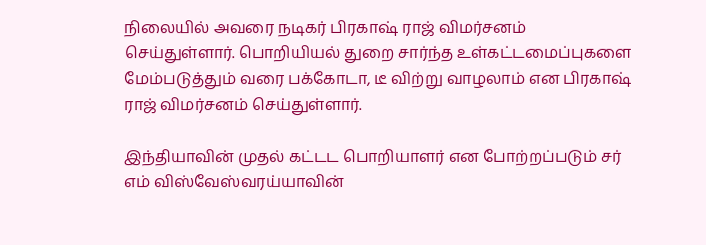நிலையில் அவரை நடிகர் பிரகாஷ் ராஜ் விமர்சனம் செய்துள்ளார். பொறியியல் துறை சார்ந்த உள்கட்டமைப்புகளை மேம்படுத்தும் வரை பக்கோடா, டீ விற்று வாழலாம் என பிரகாஷ் ராஜ் விமர்சனம் செய்துள்ளார்.

இந்தியாவின் முதல் கட்டட பொறியாளர் என போற்றப்படும் சர் எம் விஸ்வேஸ்வரய்யாவின்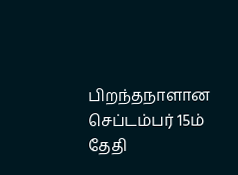பிறந்தநாளான செப்டம்பர் 15ம் தேதி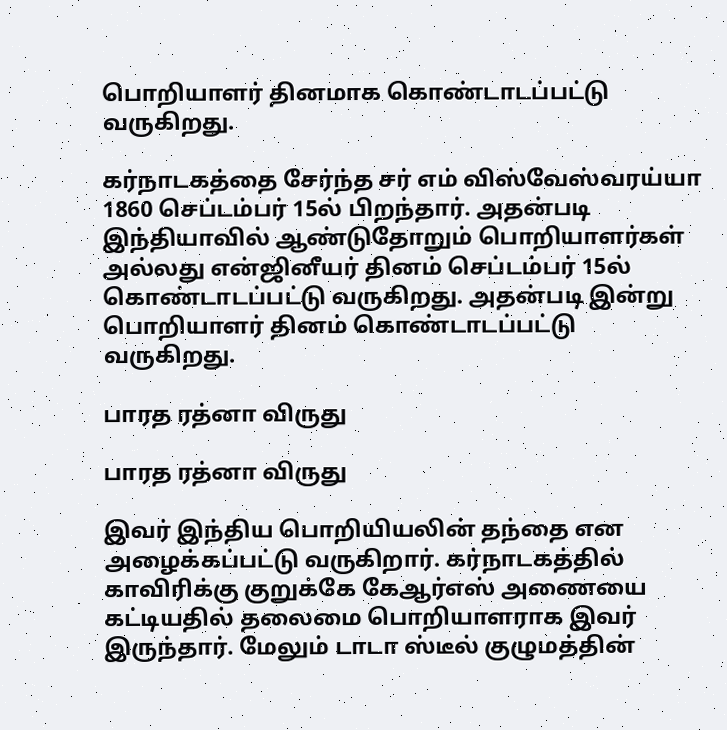பொறியாளர் தினமாக கொண்டாடப்பட்டு வருகிறது.

கர்நாடகத்தை சேர்ந்த சர் எம் விஸ்வேஸ்வரய்யா 1860 செப்டம்பர் 15ல் பிறந்தார். அதன்படி இந்தியாவில் ஆண்டுதோறும் பொறியாளர்கள் அல்லது என்ஜினீயர் தினம் செப்டம்பர் 15ல் கொண்டாடப்பட்டு வருகிறது. அதன்படி இன்று பொறியாளர் தினம் கொண்டாடப்பட்டு வருகிறது.

பாரத ரத்னா விருது

பாரத ரத்னா விருது

இவர் இந்திய பொறியியலின் தந்தை என அழைக்கப்பட்டு வருகிறார். கர்நாடகத்தில் காவிரிக்கு குறுக்கே கேஆர்எஸ் அணையை கட்டியதில் தலைமை பொறியாளராக இவர் இருந்தார். மேலும் டாடா ஸ்டீல் குழுமத்தின்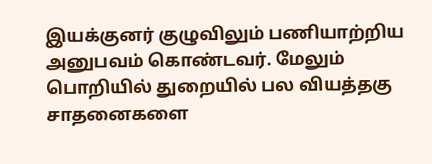இயக்குனர் குழுவிலும் பணியாற்றிய அனுபவம் கொண்டவர். மேலும் பொறியில் துறையில் பல வியத்தகு சாதனைகளை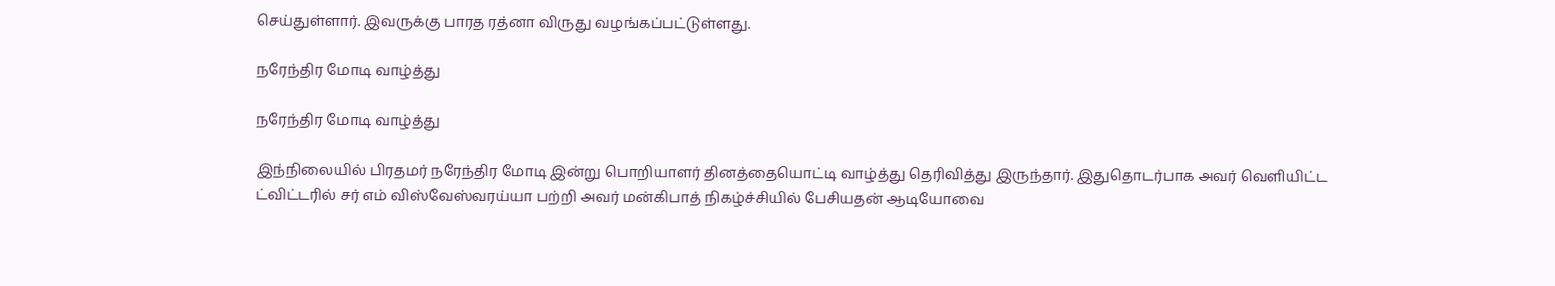செய்துள்ளார். இவருக்கு பாரத ரத்னா விருது வழங்கப்பட்டுள்ளது.

நரேந்திர மோடி வாழ்த்து

நரேந்திர மோடி வாழ்த்து

இந்நிலையில் பிரதமர் நரேந்திர மோடி இன்று பொறியாளர் தினத்தையொட்டி வாழ்த்து தெரிவித்து இருந்தார். இதுதொடர்பாக அவர் வெளியிட்ட ட்விட்டரில் சர் எம் விஸ்வேஸ்வரய்யா பற்றி அவர் மன்கிபாத் நிகழ்ச்சியில் பேசியதன் ஆடியோவை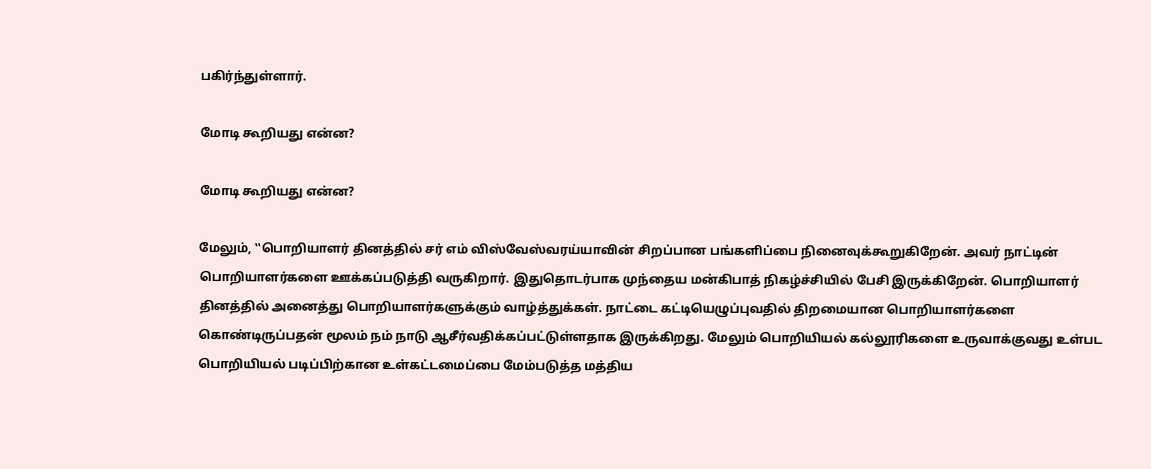பகிர்ந்துள்ளார்.

மோடி கூறியது என்ன?

மோடி கூறியது என்ன?

மேலும், ‛‛பொறியாளர் தினத்தில் சர் எம் விஸ்வேஸ்வரய்யாவின் சிறப்பான பங்களிப்பை நினைவுக்கூறுகிறேன். அவர் நாட்டின் பொறியாளர்களை ஊக்கப்படுத்தி வருகிறார். இதுதொடர்பாக முந்தைய மன்கிபாத் நிகழ்ச்சியில் பேசி இருக்கிறேன். பொறியாளர் தினத்தில் அனைத்து பொறியாளர்களுக்கும் வாழ்த்துக்கள். நாட்டை கட்டியெழுப்புவதில் திறமையான பொறியாளர்களை கொண்டிருப்பதன் மூலம் நம் நாடு ஆசீர்வதிக்கப்பட்டுள்ளதாக இருக்கிறது. மேலும் பொறியியல் கல்லூரிகளை உருவாக்குவது உள்பட பொறியியல் படிப்பிற்கான உள்கட்டமைப்பை மேம்படுத்த மத்திய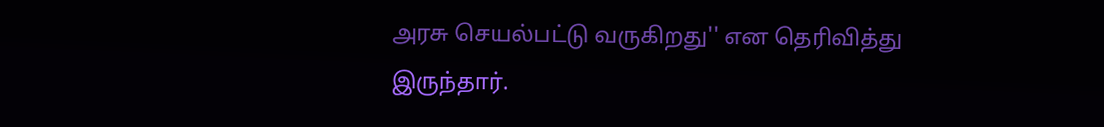அரசு செயல்பட்டு வருகிறது'' என தெரிவித்து இருந்தார்.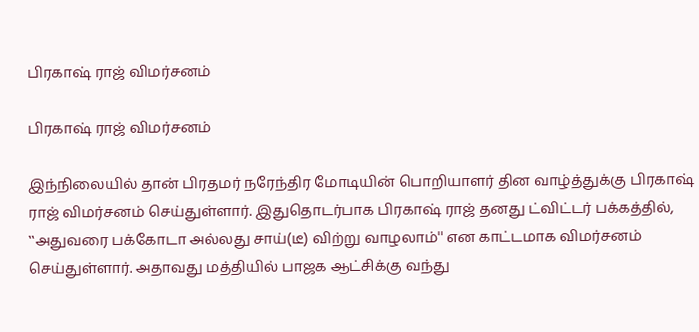பிரகாஷ் ராஜ் விமர்சனம்

பிரகாஷ் ராஜ் விமர்சனம்

இந்நிலையில் தான் பிரதமர் நரேந்திர மோடியின் பொறியாளர் தின வாழ்த்துக்கு பிரகாஷ் ராஜ் விமர்சனம் செய்துள்ளார். இதுதொடர்பாக பிரகாஷ் ராஜ் தனது ட்விட்டர் பக்கத்தில், ‛‛அதுவரை பக்கோடா அல்லது சாய்(டீ) விற்று வாழலாம்'' என காட்டமாக விமர்சனம் செய்துள்ளார். அதாவது மத்தியில் பாஜக ஆட்சிக்கு வந்து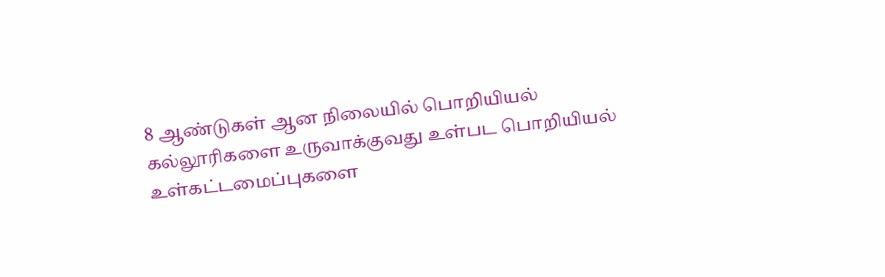8 ஆண்டுகள் ஆன நிலையில் பொறியியல் கல்லூரிகளை உருவாக்குவது உள்பட பொறியியல் உள்கட்டமைப்புகளை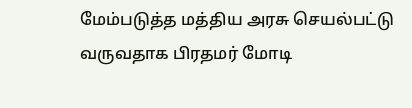மேம்படுத்த மத்திய அரசு செயல்பட்டு வருவதாக பிரதமர் மோடி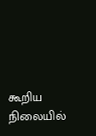கூறிய நிலையில்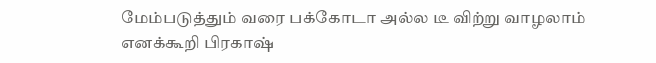மேம்படுத்தும் வரை பக்கோடா அல்ல டீ விற்று வாழலாம் எனக்கூறி பிரகாஷ்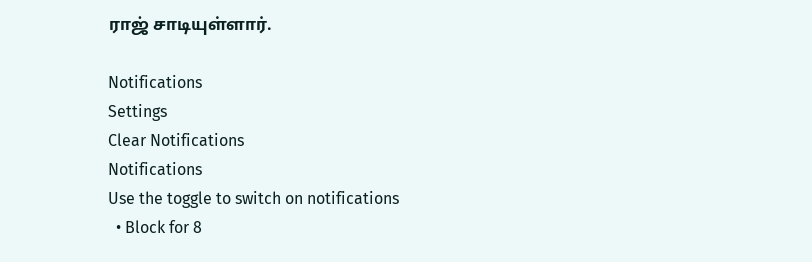ராஜ் சாடியுள்ளார்.

Notifications
Settings
Clear Notifications
Notifications
Use the toggle to switch on notifications
  • Block for 8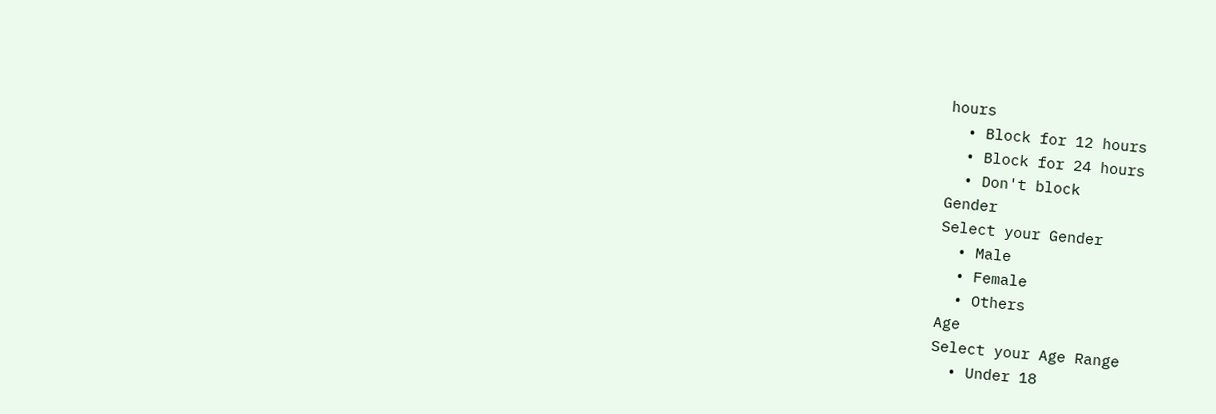hours
  • Block for 12 hours
  • Block for 24 hours
  • Don't block
Gender
Select your Gender
  • Male
  • Female
  • Others
Age
Select your Age Range
  • Under 18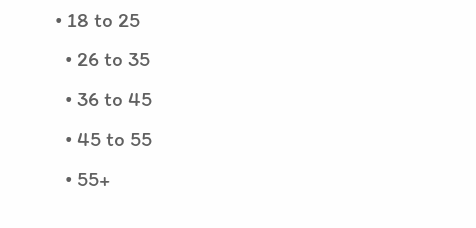• 18 to 25
  • 26 to 35
  • 36 to 45
  • 45 to 55
  • 55+